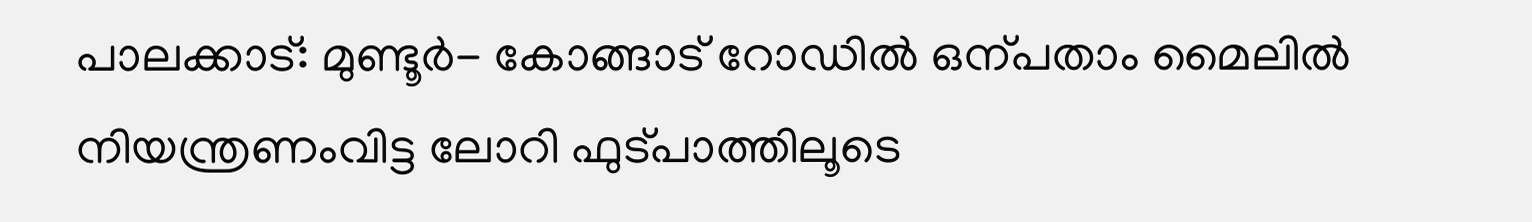പാലക്കാട്: മുണ്ടൂർ- കോങ്ങാട് റോഡിൽ ഒന്പതാം മൈലിൽ നിയന്ത്രണംവിട്ട ലോറി ഫുട്പാത്തിലൂടെ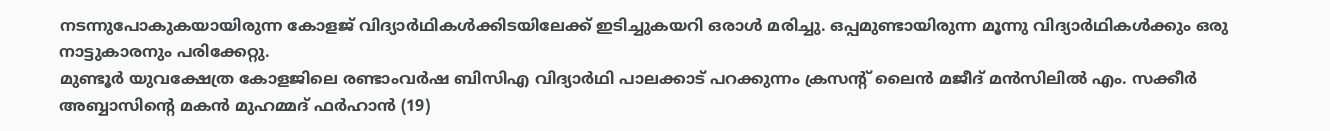നടന്നുപോകുകയായിരുന്ന കോളജ് വിദ്യാർഥികൾക്കിടയിലേക്ക് ഇടിച്ചുകയറി ഒരാൾ മരിച്ചു. ഒപ്പമുണ്ടായിരുന്ന മൂന്നു വിദ്യാർഥികൾക്കും ഒരു നാട്ടുകാരനും പരിക്കേറ്റു.
മുണ്ടൂർ യുവക്ഷേത്ര കോളജിലെ രണ്ടാംവർഷ ബിസിഎ വിദ്യാർഥി പാലക്കാട് പറക്കുന്നം ക്രസന്റ് ലൈൻ മജീദ് മൻസിലിൽ എം. സക്കീർ അബ്ബാസിന്റെ മകൻ മുഹമ്മദ് ഫർഹാൻ (19)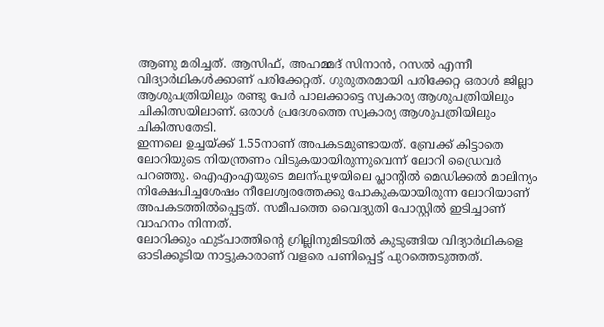ആണു മരിച്ചത്. ആസിഫ്, അഹമ്മദ് സിനാൻ, റസൽ എന്നീ വിദ്യാർഥികൾക്കാണ് പരിക്കേറ്റത്. ഗുരുതരമായി പരിക്കേറ്റ ഒരാൾ ജില്ലാ ആശുപത്രിയിലും രണ്ടു പേർ പാലക്കാട്ടെ സ്വകാര്യ ആശുപത്രിയിലും ചികിത്സയിലാണ്. ഒരാൾ പ്രദേശത്തെ സ്വകാര്യ ആശുപത്രിയിലും ചികിത്സതേടി.
ഇന്നലെ ഉച്ചയ്ക്ക് 1.55നാണ് അപകടമുണ്ടായത്. ബ്രേക്ക് കിട്ടാതെ ലോറിയുടെ നിയന്ത്രണം വിടുകയായിരുന്നുവെന്ന് ലോറി ഡ്രൈവർ പറഞ്ഞു. ഐഎംഎയുടെ മലന്പുഴയിലെ പ്ലാന്റിൽ മെഡിക്കൽ മാലിന്യം നിക്ഷേപിച്ചശേഷം നീലേശ്വരത്തേക്കു പോകുകയായിരുന്ന ലോറിയാണ് അപകടത്തിൽപ്പെട്ടത്. സമീപത്തെ വൈദ്യുതി പോസ്റ്റിൽ ഇടിച്ചാണ് വാഹനം നിന്നത്.
ലോറിക്കും ഫുട്പാത്തിന്റെ ഗ്രില്ലിനുമിടയിൽ കുടുങ്ങിയ വിദ്യാർഥികളെ ഓടിക്കൂടിയ നാട്ടുകാരാണ് വളരെ പണിപ്പെട്ട് പുറത്തെടുത്തത്.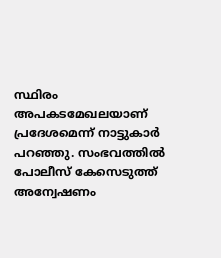സ്ഥിരം അപകടമേഖലയാണ് പ്രദേശമെന്ന് നാട്ടുകാർ പറഞ്ഞു. സംഭവത്തിൽ പോലീസ് കേസെടുത്ത് അന്വേഷണം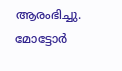ആരംഭിച്ചു. മോട്ടോർ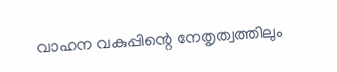വാഹന വകുപ്പിന്റെ നേതൃത്വത്തിലും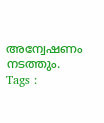അന്വേഷണം നടത്തും.
Tags :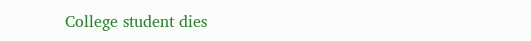College student dies